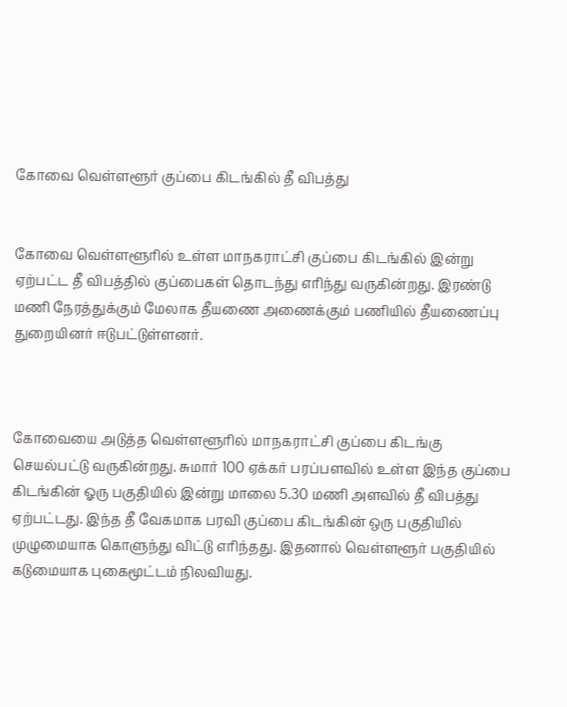கோவை வெள்ளளூர் குப்பை கிடங்கில் தீ விபத்து


கோவை வெள்ளளூரில் உள்ள மாநகராட்சி குப்பை கிடங்கில் இன்று ஏற்பட்ட தீ விபத்தில் குப்பைகள் தொடந்து எரிந்து வருகின்றது. இரண்டு மணி நேரத்துக்கும் மேலாக தீயணை அணைக்கும் பணியில் தீயணைப்பு துறையினர் ஈடுபட்டுள்ளனர்.



கோவையை அடுத்த வெள்ளளூரில் மாநகராட்சி குப்பை கிடங்கு செயல்பட்டு வருகின்றது. சுமார் 100 ஏக்கர் பரப்பளவில் உள்ள இந்த குப்பை கிடங்கின் ஓரு பகுதியில் இன்று மாலை 5.30 மணி அளவில் தீ விபத்து ஏற்பட்டது. இந்த தீ வேகமாக பரவி குப்பை கிடங்கின் ஒரு பகுதியில் முழுமையாக கொளுந்து விட்டு எரிந்தது. இதனால் வெள்ளளூர் பகுதியில் கடுமையாக புகைமூட்டம் நிலவியது.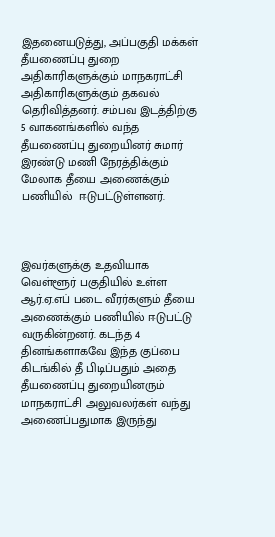இதனையடுத்து, அப்பகுதி மக்கள் தீயணைப்பு துறை அதிகாரிகளுக்கும் மாநகராட்சி அதிகாரிகளுக்கும் தகவல் தெரிவித்தனர். சம்பவ இடத்திற்கு 5 வாகனங்களில் வந்த தீயணைப்பு துறையினர் சுமார் இரண்டு மணி நேரத்திக்கும் மேலாக தீயை அணைக்கும் பணியில்  ஈடுபட்டுள்ளனர்.



இவர்களுக்கு உதவியாக வெள்ளூர் பகுதியில் உள்ள ஆர்.ஏ.எப் படை வீரர்களும் தீயை அணைக்கும் பணியில் ஈடுபட்டு வருகின்றனர். கடந்த 4 தினங்களாகவே இந்த குப்பை கிடங்கில் தீ பிடிப்பதும் அதை தீயணைப்பு துறையினரும் மாநகராட்சி அலுவலர்கள் வந்து அணைப்பதுமாக இருந்து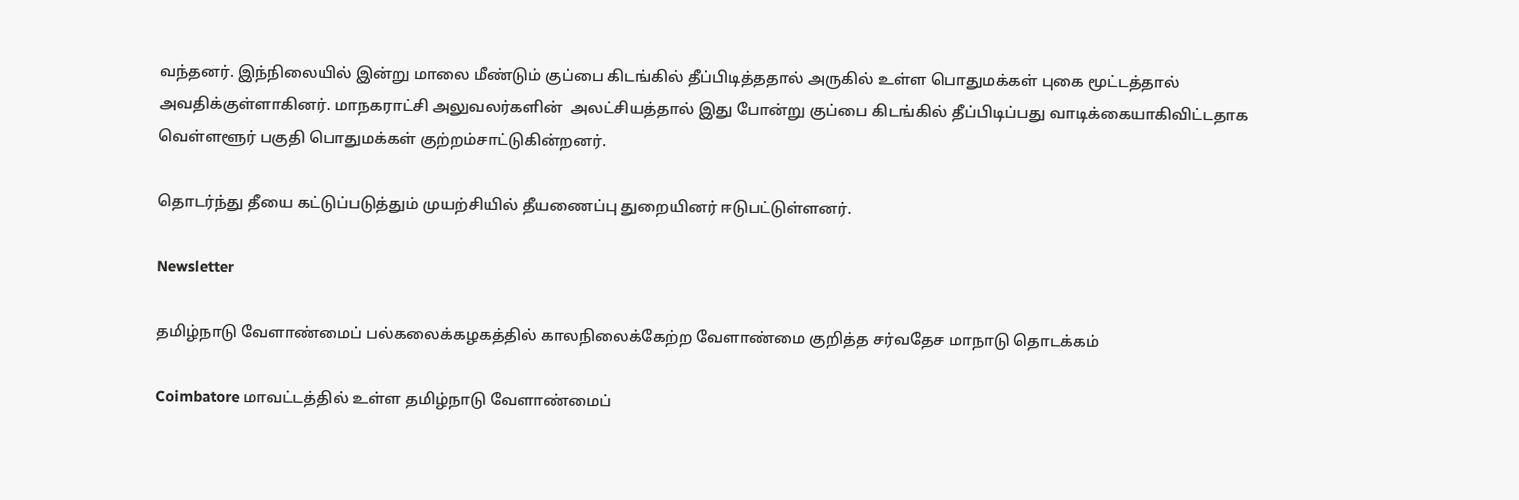வந்தனர். இந்நிலையில் இன்று மாலை மீண்டும் குப்பை கிடங்கில் தீப்பிடித்ததால் அருகில் உள்ள பொதுமக்கள் புகை மூட்டத்தால் அவதிக்குள்ளாகினர். மாநகராட்சி அலுவலர்களின்  அலட்சியத்தால் இது போன்று குப்பை கிடங்கில் தீப்பிடிப்பது வாடிக்கையாகிவிட்டதாக வெள்ளளூர் பகுதி பொதுமக்கள் குற்றம்சாட்டுகின்றனர்.

தொடர்ந்து தீயை கட்டுப்படுத்தும் முயற்சியில் தீயணைப்பு துறையினர் ஈடுபட்டுள்ளனர்.

Newsletter

தமிழ்நாடு வேளாண்மைப் பல்கலைக்கழகத்தில் காலநிலைக்கேற்ற வேளாண்மை குறித்த சர்வதேச மாநாடு தொடக்கம்

Coimbatore மாவட்டத்தில் உள்ள தமிழ்நாடு வேளாண்மைப்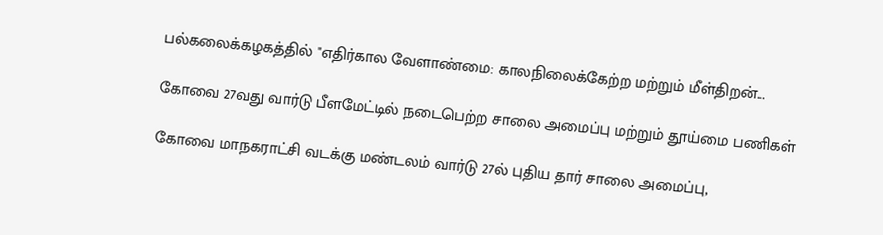பல்கலைக்கழகத்தில் "எதிர்கால வேளாண்மை: காலநிலைக்கேற்ற மற்றும் மீள்திறன்...

கோவை 27வது வார்டு பீளமேட்டில் நடைபெற்ற சாலை அமைப்பு மற்றும் தூய்மை பணிகள்

கோவை மாநகராட்சி வடக்கு மண்டலம் வார்டு 27ல் புதிய தார் சாலை அமைப்பு,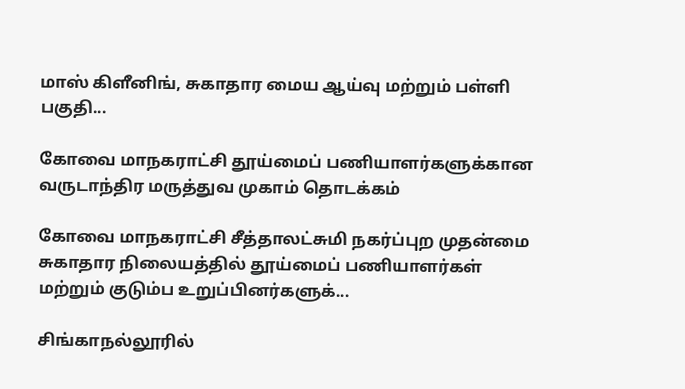மாஸ் கிளீனிங், சுகாதார மைய ஆய்வு மற்றும் பள்ளி பகுதி...

கோவை மாநகராட்சி தூய்மைப் பணியாளர்களுக்கான வருடாந்திர மருத்துவ முகாம் தொடக்கம்

கோவை மாநகராட்சி சீத்தாலட்சுமி நகர்ப்புற முதன்மை சுகாதார நிலையத்தில் தூய்மைப் பணியாளர்கள் மற்றும் குடும்ப உறுப்பினர்களுக்...

சிங்காநல்லூரில்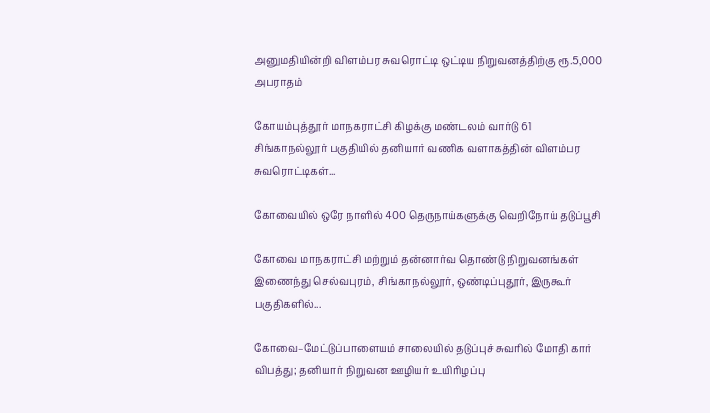அனுமதியின்றி விளம்பர சுவரொட்டி ஒட்டிய நிறுவனத்திற்கு ரூ.5,000 அபராதம்

கோயம்புத்தூர் மாநகராட்சி கிழக்கு மண்டலம் வார்டு 61 சிங்காநல்லூர் பகுதியில் தனியார் வணிக வளாகத்தின் விளம்பர சுவரொட்டிகள்...

கோவையில் ஒரே நாளில் 400 தெருநாய்களுக்கு வெறிநோய் தடுப்பூசி

கோவை மாநகராட்சி மற்றும் தன்னார்வ தொண்டு நிறுவனங்கள் இணைந்து செல்வபுரம், சிங்காநல்லூர், ஒண்டிப்புதூர், இருகூர் பகுதிகளில்...

கோவை–மேட்டுப்பாளையம் சாலையில் தடுப்புச் சுவரில் மோதி கார் விபத்து; தனியார் நிறுவன ஊழியர் உயிரிழப்பு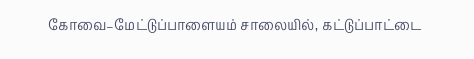கோவை–மேட்டுப்பாளையம் சாலையில், கட்டுப்பாட்டை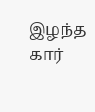இழந்த கார்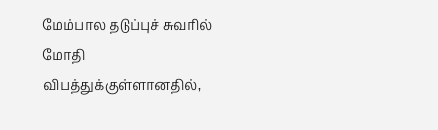மேம்பால தடுப்புச் சுவரில் மோதி விபத்துக்குள்ளானதில்,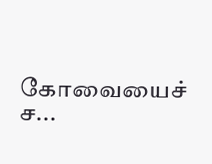கோவையைச் ச...